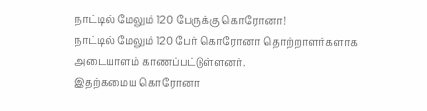நாட்டில் மேலும் 120 பேருக்கு கொரோனா!
நாட்டில் மேலும் 120 பேர் கொரோனா தொற்றாளர்களாக அடையாளம் காணப்பட்டுள்ளனர்.
இதற்கமைய கொரோனா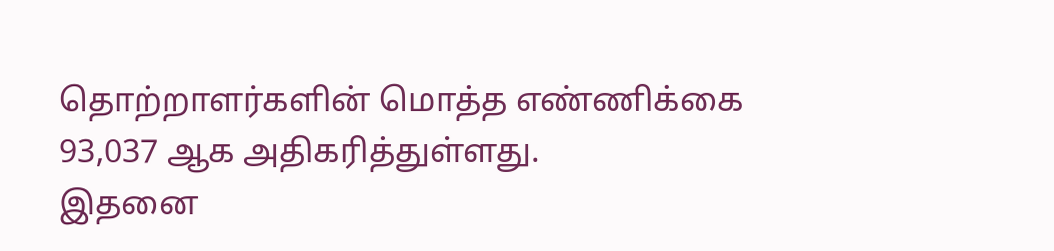தொற்றாளர்களின் மொத்த எண்ணிக்கை 93,037 ஆக அதிகரித்துள்ளது.
இதனை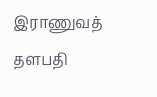இராணுவத் தளபதி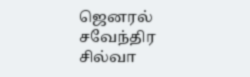ஜெனரல் சவேந்திர சில்வா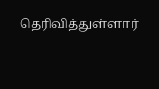தெரிவித்துள்ளார்